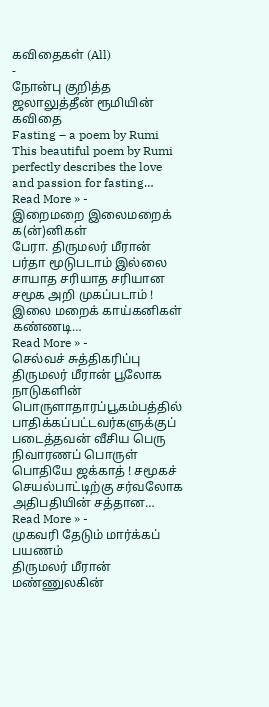கவிதைகள் (All)
-
நோன்பு குறித்த ஜலாலுத்தீன் ரூமியின் கவிதை
Fasting – a poem by Rumi This beautiful poem by Rumi perfectly describes the love and passion for fasting…
Read More » -
இறைமறை இலைமறைக் க(ன்)னிகள்
பேரா. திருமலர் மீரான் பர்தா மூடுபடாம் இல்லை சாயாத சரியாத சரியான சமூக அறி முகப்படாம் ! இலை மறைக் காய்கனிகள் கண்ணடி…
Read More » -
செல்வச் சுத்திகரிப்பு
திருமலர் மீரான் பூலோக நாடுகளின் பொருளாதாரப்பூகம்பத்தில் பாதிக்கப்பட்டவர்களுக்குப் படைத்தவன் வீசிய பெரு நிவாரணப் பொருள் பொதியே ஜக்காத் ! சமூகச் செயல்பாட்டிற்கு சர்வலோக அதிபதியின் சத்தான…
Read More » -
முகவரி தேடும் மார்க்கப் பயணம்
திருமலர் மீரான் மண்ணுலகின்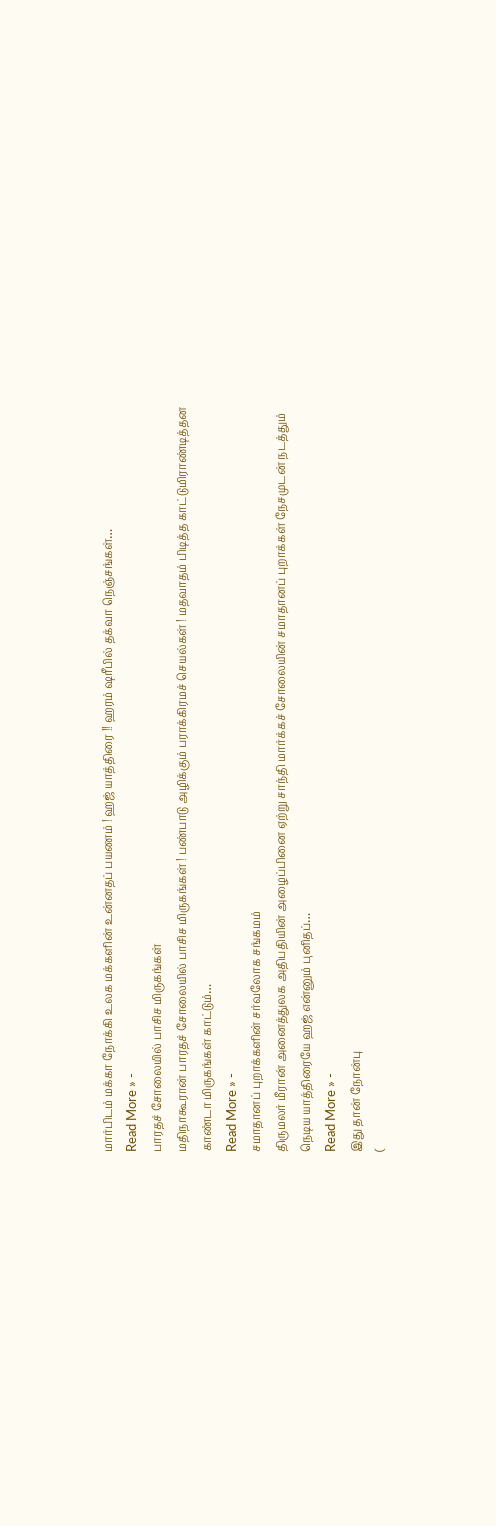மார்பிடம் மக்கா நோக்கி உலக மக்களின் உன்னதப் பயணம் ! ஹஜ் யாத்திரை !! ஹரம் ஷரீபில் தக்வா நெஞ்சங்கள்…
Read More » -
பாரதச் சோலையில் பாசிச மிருகங்கள்
மதிநாகூரான் பாரதச் சோலையில் பாசிச மிருகங்கள் ! பண்பாடு அழிக்கும் பராக்கிரமச் செயல்கள் ! மதவாதம் பிடித்த காட்டுமிராண்டித்தன காண்டா மிருகங்கள் காட்டும்…
Read More » -
சமாதானப் புறாக்களின் சர்வலோக சங்கமம்
திருமலர் மீரான் அனைத்துலக அதிபதியின் அழைப்பினை ஏற்று சாந்தி மார்க்கச் சோலையின் சமாதானப் புறாக்கள் நேசமுடன் நடத்தும் நெடிய யாத்திரையே ஹஜ் என்னும் புனிதப்…
Read More » -
இது தான் நோன்பு
(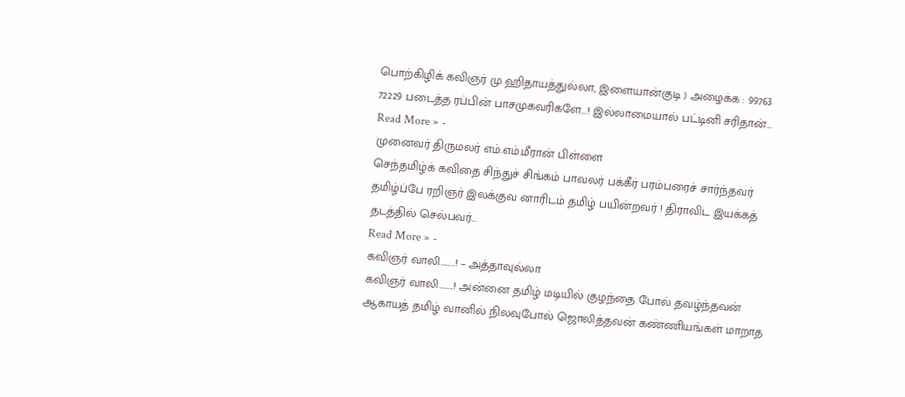பொற்கிழிக் கவிஞர் மு ஹிதாயத்துல்லா, இளையான்குடி ) அழைக்க : 99763 72229 படைத்த ரப்பின் பாசமுகவரிகளே…! இல்லாமையால் பட்டினி சரிதான்…
Read More » -
முனைவர் திருமலர் எம்.எம்.மீரான் பிள்ளை
செந்தமிழ்க் கவிதை சிந்துச் சிங்கம் பாவலர் பக்கீர் பரம்பரைச் சார்ந்தவர் தமிழ்ப்பே ரறிஞர் இலக்குவ னாரிடம் தமிழ் பயின்றவர் ! திராவிட இயக்கத் தடத்தில் செல்பவர்…
Read More » -
கவிஞர் வாலி……..! – அத்தாவுல்லா
கவிஞர் வாலி……..! அன்னை தமிழ் மடியில் குழந்தை போல் தவழ்ந்தவன் ஆகாயத் தமிழ் வானில் நிலவுபோல் ஜொலித்தவன் கண்ணியங்கள் மாறாத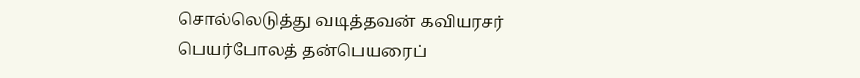சொல்லெடுத்து வடித்தவன் கவியரசர் பெயர்போலத் தன்பெயரைப்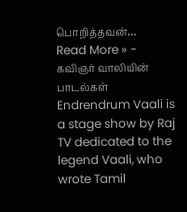பொறித்தவன்…
Read More » -
கவிஞர் வாலியின் பாடல்கள்
Endrendrum Vaali is a stage show by Raj TV dedicated to the legend Vaali, who wrote Tamil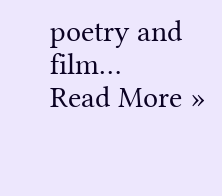poetry and film…
Read More »